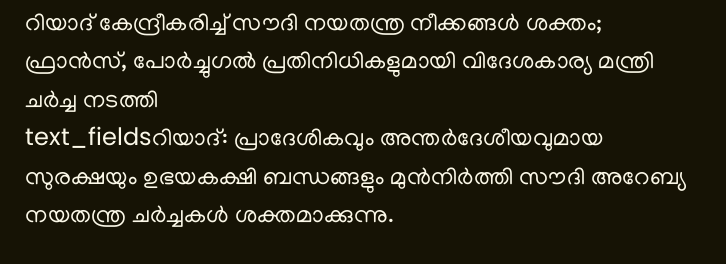റിയാദ് കേന്ദ്രീകരിച്ച് സൗദി നയതന്ത്ര നീക്കങ്ങൾ ശക്തം; ഫ്രാൻസ്, പോർച്ചുഗൽ പ്രതിനിധികളുമായി വിദേശകാര്യ മന്ത്രി ചർച്ച നടത്തി
text_fieldsറിയാദ്: പ്രാദേശികവും അന്തർദേശീയവുമായ സുരക്ഷയും ഉഭയകക്ഷി ബന്ധങ്ങളും മുൻനിർത്തി സൗദി അറേബ്യ നയതന്ത്ര ചർച്ചകൾ ശക്തമാക്കുന്നു.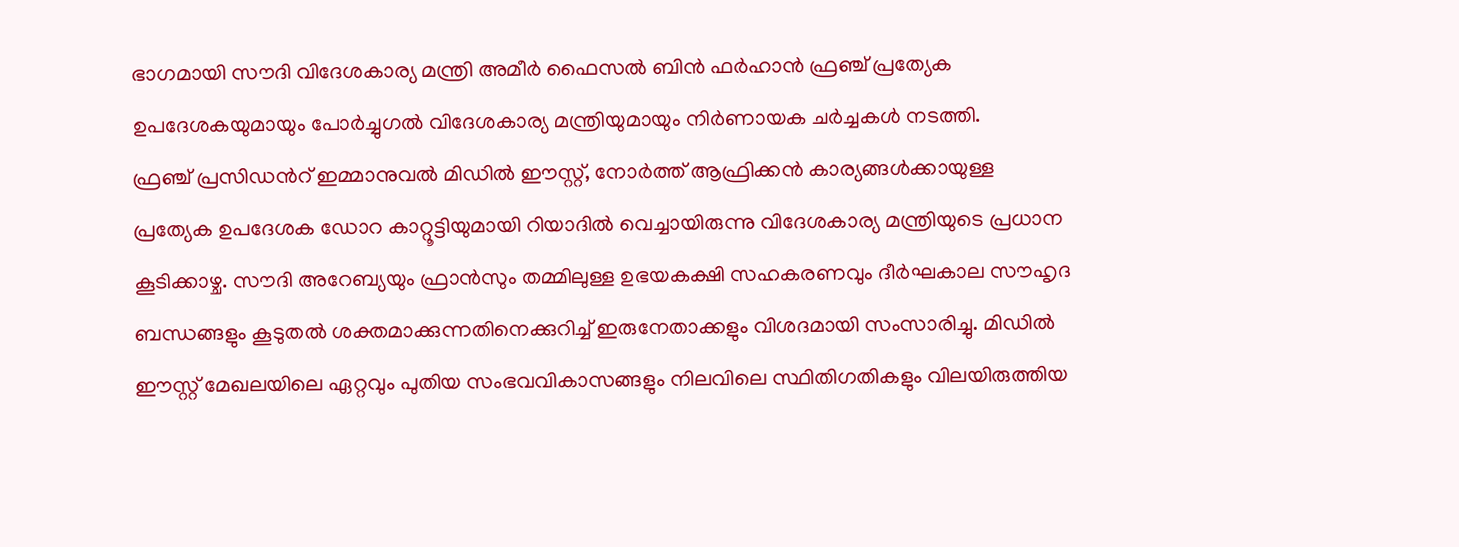ഭാഗമായി സൗദി വിദേശകാര്യ മന്ത്രി അമീർ ഫൈസൽ ബിൻ ഫർഹാൻ ഫ്രഞ്ച് പ്രത്യേക ഉപദേശകയുമായും പോർച്ചുഗൽ വിദേശകാര്യ മന്ത്രിയുമായും നിർണായക ചർച്ചകൾ നടത്തി.
ഫ്രഞ്ച് പ്രസിഡൻറ് ഇമ്മാനുവൽ മിഡിൽ ഈസ്റ്റ്, നോർത്ത് ആഫ്രിക്കൻ കാര്യങ്ങൾക്കായുള്ള പ്രത്യേക ഉപദേശക ഡോറ കാറ്റൂട്ടിയുമായി റിയാദിൽ വെച്ചായിരുന്നു വിദേശകാര്യ മന്ത്രിയുടെ പ്രധാന കൂടിക്കാഴ്ച. സൗദി അറേബ്യയും ഫ്രാൻസും തമ്മിലുള്ള ഉഭയകക്ഷി സഹകരണവും ദീർഘകാല സൗഹൃദ ബന്ധങ്ങളും കൂടുതൽ ശക്തമാക്കുന്നതിനെക്കുറിച്ച് ഇരുനേതാക്കളും വിശദമായി സംസാരിച്ചു. മിഡിൽ ഈസ്റ്റ് മേഖലയിലെ ഏറ്റവും പുതിയ സംഭവവികാസങ്ങളും നിലവിലെ സ്ഥിതിഗതികളും വിലയിരുത്തിയ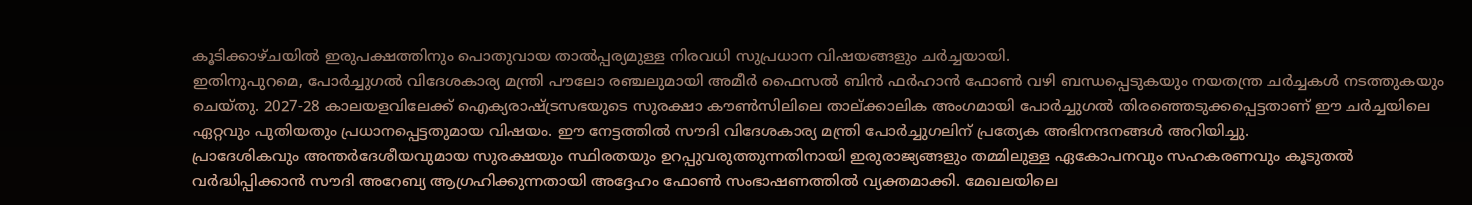കൂടിക്കാഴ്ചയിൽ ഇരുപക്ഷത്തിനും പൊതുവായ താൽപ്പര്യമുള്ള നിരവധി സുപ്രധാന വിഷയങ്ങളും ചർച്ചയായി.
ഇതിനുപുറമെ, പോർച്ചുഗൽ വിദേശകാര്യ മന്ത്രി പൗലോ രഞ്ചലുമായി അമീർ ഫൈസൽ ബിൻ ഫർഹാൻ ഫോൺ വഴി ബന്ധപ്പെടുകയും നയതന്ത്ര ചർച്ചകൾ നടത്തുകയും ചെയ്തു. 2027-28 കാലയളവിലേക്ക് ഐക്യരാഷ്ട്രസഭയുടെ സുരക്ഷാ കൗൺസിലിലെ താല്ക്കാലിക അംഗമായി പോർച്ചുഗൽ തിരഞ്ഞെടുക്കപ്പെട്ടതാണ് ഈ ചർച്ചയിലെ ഏറ്റവും പുതിയതും പ്രധാനപ്പെട്ടതുമായ വിഷയം. ഈ നേട്ടത്തിൽ സൗദി വിദേശകാര്യ മന്ത്രി പോർച്ചുഗലിന് പ്രത്യേക അഭിനന്ദനങ്ങൾ അറിയിച്ചു.
പ്രാദേശികവും അന്തർദേശീയവുമായ സുരക്ഷയും സ്ഥിരതയും ഉറപ്പുവരുത്തുന്നതിനായി ഇരുരാജ്യങ്ങളും തമ്മിലുള്ള ഏകോപനവും സഹകരണവും കൂടുതൽ വർദ്ധിപ്പിക്കാൻ സൗദി അറേബ്യ ആഗ്രഹിക്കുന്നതായി അദ്ദേഹം ഫോൺ സംഭാഷണത്തിൽ വ്യക്തമാക്കി. മേഖലയിലെ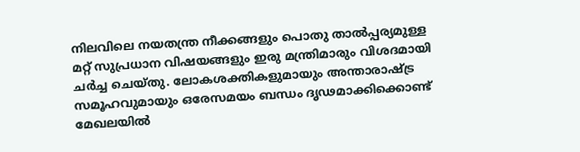നിലവിലെ നയതന്ത്ര നീക്കങ്ങളും പൊതു താൽപ്പര്യമുള്ള മറ്റ് സുപ്രധാന വിഷയങ്ങളും ഇരു മന്ത്രിമാരും വിശദമായി ചർച്ച ചെയ്തു. ലോകശക്തികളുമായും അന്താരാഷ്ട്ര സമൂഹവുമായും ഒരേസമയം ബന്ധം ദൃഢമാക്കിക്കൊണ്ട് മേഖലയിൽ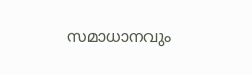സമാധാനവും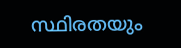സ്ഥിരതയും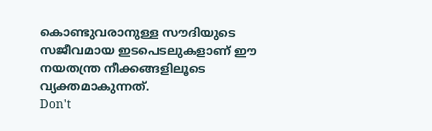കൊണ്ടുവരാനുള്ള സൗദിയുടെ സജീവമായ ഇടപെടലുകളാണ് ഈ നയതന്ത്ര നീക്കങ്ങളിലൂടെ വ്യക്തമാകുന്നത്.
Don't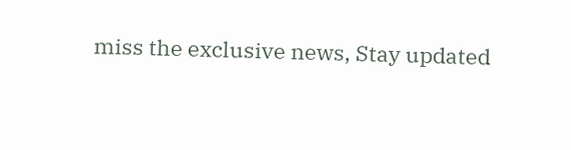miss the exclusive news, Stay updated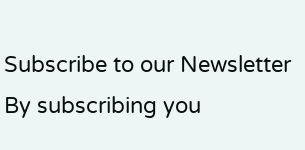Subscribe to our Newsletter
By subscribing you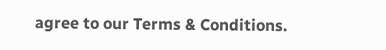agree to our Terms & Conditions.